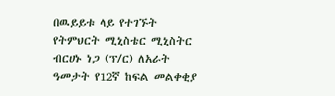በዉይይቱ ላይ የተገኙት የትምህርት ሚኒስቴር ሚኒስትር ብርሀኑ ነጋ (ፕ/ር) ለአራት ዓመታት የ12ኛ ከፍል መልቀቂያ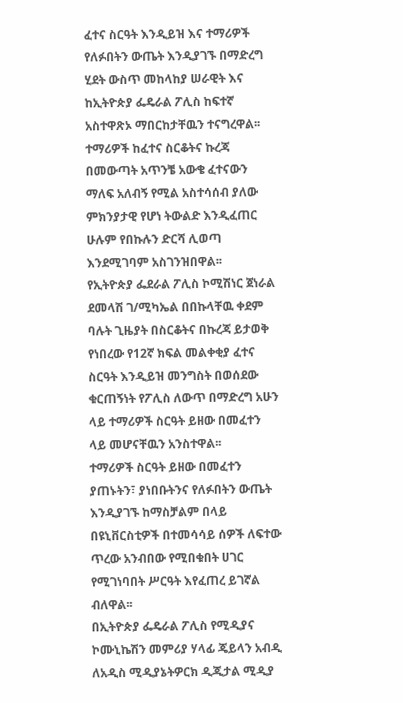ፈተና ስርዓት እንዲይዝ እና ተማሪዎች የለፉበትን ውጤት እንዲያገኙ በማድረግ ሂደት ውስጥ መከላከያ ሠራዊት እና ከኢትዮጵያ ፌዴራል ፖሊስ ከፍተኛ አስተዋጽኦ ማበርከታቸዉን ተናግረዋል፡፡
ተማሪዎች ከፈተና ስርቆትና ኩረጃ በመውጣት አጥንቼ አውቄ ፈተናውን ማለፍ አለብኝ የሚል አስተሳሰብ ያለው ምክንያታዊ የሆነ ትውልድ እንዲፈጠር ሁሉም የበኩሉን ድርሻ ሊወጣ እንደሚገባም አስገንዝበዋል፡፡
የኢትዮጵያ ፌደራል ፖሊስ ኮሚሽነር ጀነራል ደመላሽ ገ/ሚካኤል በበኩላቸዉ ቀደም ባሉት ጊዜያት በስርቆትና በኩረጃ ይታወቅ የነበረው የ12ኛ ክፍል መልቀቂያ ፈተና ስርዓት እንዲይዝ መንግስት በወሰደው ቁርጠኝነት የፖሊስ ለውጥ በማድረግ አሁን ላይ ተማሪዎች ስርዓት ይዘው በመፈተን ላይ መሆናቸዉን አንስተዋል፡፡
ተማሪዎች ስርዓት ይዘው በመፈተን ያጠኑትን፣ ያነበቡትንና የለፉበትን ውጤት እንዲያገኙ ከማስቻልም በላይ በዩኒቨርስቲዎች በተመሳሳይ ሰዎች ለፍተው ጥረው አንብበው የሚበቁበት ሀገር የሚገነባበት ሥርዓት እየፈጠረ ይገኛል ብለዋል፡፡
በኢትዮጵያ ፌዴራል ፖሊስ የሚዲያና ኮሙኒኬሽን መምሪያ ሃላፊ ጄይላን አብዲ ለአዲስ ሚዲያኔትዎርክ ዲጂታል ሚዲያ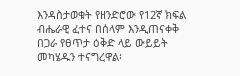እንዳስታወቁት የዘንድሮው የ12ኛ ክፍል ብሔራዊ ፈተና በሰላም እንዲጠናቀቅ በጋራ የፀጥታ ዕቅድ ላይ ውይይት መካሄዱን ተናግረዋል፡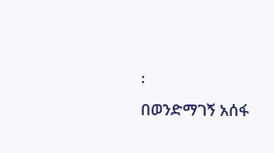፡
በወንድማገኝ አሰፋ